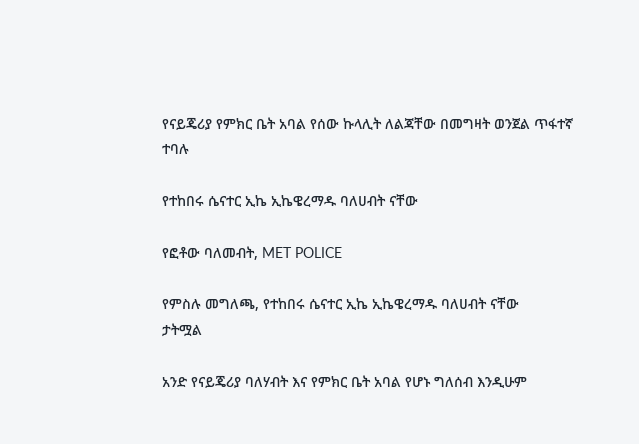የናይጄሪያ የምክር ቤት አባል የሰው ኩላሊት ለልጃቸው በመግዛት ወንጀል ጥፋተኛ ተባሉ

የተከበሩ ሴናተር ኢኬ ኢኬዌረማዱ ባለሀብት ናቸው

የፎቶው ባለመብት, MET POLICE

የምስሉ መግለጫ, የተከበሩ ሴናተር ኢኬ ኢኬዌረማዱ ባለሀብት ናቸው
ታትሟል

አንድ የናይጄሪያ ባለሃብት እና የምክር ቤት አባል የሆኑ ግለሰብ እንዲሁም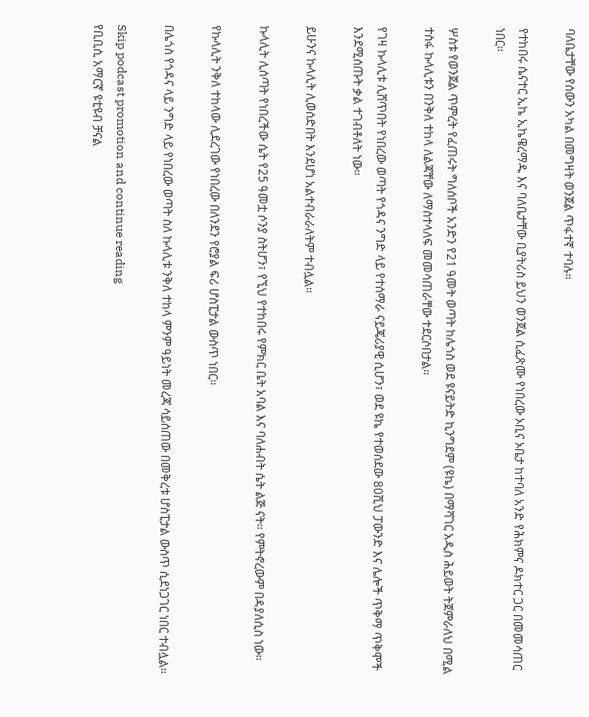ባለቤታቸው የሰውን አካል በመግዛት ወንጀል ጥፋተኛ ተባሉ።

የተከበሩ ሴናተር ኢኬ ኢኬዌረማዱ እና ባለቤታቸው ቢያትሪስ ይህን ወንጀል ሲፈጽሙ የነበረው ኦቢና ኦቤታ ከተባለ አንድ የሕክምና ዶክተር ጋር በመመሳጠር ነበር።

ሦስቱ የወንጀል ጥምረት የፈጠሩት ግለሰቦች አንድን የ21 ዓመት ወጣት ከሌጎስ ወደ ዩናይትድ ኪንግደም (ዩኬ) በማሻገር አዲስ ሕይወት ትጀምራለህ በሚል ተስፋ ኩላሊቱን በንቅለ ተከላ ለልጃቸው ለማስተላለፍ መመሳጠራቸው ተደርሶበታል።

የገዛ ኩላሊቱ ሊሸጥበት የነበረው ወጣት የጎዳና ንግድ ላይ የተሰማራ ናይጄሪያዊ ሲሆን፣ ወደ ዩኬ የተወሰደው 80ሺህ ፓውንድ እና ሌሎች ጥቅማ ጥቅሞች እንደሚሰጡት ቃል ተገብቶለት ነው።

ይሁንና ኩላሊት ሊወሰድበት እንደሆነ አልተብራራለትም ተብሏል።

ኩላሊት ሊሰጣት የነበረችው ሴት የ25 ዓመቷ ሶንያ ስትሆን፣ የኚህ የተከበሩ የምክር ቤት አባል እና ባለሐብት ሴት ልጅ ናት። የምትኖረውም በዳያለሲስ ነው።

የኩላሊት ንቅለ ተከላው ሊደረገው የነበረው በለንደን የሮያል ፍሪ ሆስፒታል ውስጥ ነበር።

በሌጎስ የጎዳና ላይ ንግድ ላይ የነበረው ወጣት ስለ ኩላሊቱ ንቅለ ተከላ ምንም ዓይነት መረጃ ሳይሰጠው በመቅረቱ ሆስፒታል ውስጥ ሲደነጋገር ነበር ተብሏል።

Skip podcast promotion and continue reading
የቢቢሲ አማርኛ ዩቲዩብ ቻናል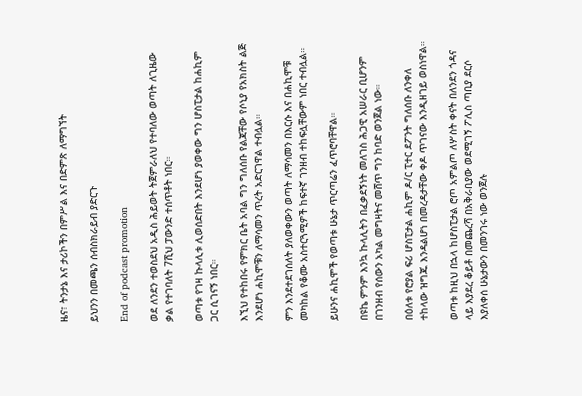ዜና፣ ትንታኔ እና ታሪኮችን በምሥል እና በድምጽ ለማግኘት

ይህንን በመጫን ሰብስክራይብ ያድርጉ

End of podcast promotion

ወደ ለንደን ተወስደህ አዲስ ሕይወት ትጀምራለህ የተባለው ወጣት ለጊዜው ቃል የተገባለት 7ሺህ ፓውንድ ተሰጥቶት ነበር።

ወጣቱ የገዛ ኩላሊቱ ሊወሰድበት እንደሆነ ያወቀው ግን ሆስፒታል ከሐኪም ጋር ሲገናኝ ነበር።

እኚህ የተከበሩ የምክር ቤት አባል ግን ግለሰቡ የልጃቸው የሶኒያ የአክስት ልጅ እንደሆነ ሐኪሞቹን ለማሳመን ጥረት አድርገዋል ተብሏል።

ምን እንደተደገሰለት ያለወቀውን ወጣት ለማሳመን በእርሱ እና በሐኪሞቹ መካከል የቆሙ አስተርጓሚዎች ከፍተኛ ገንዘብ ተከፍሏቸውም ነበር ተብሏል።

ይሁንና ሐኪሞች የወጣቱ ሁኔታ ጥርጣሬን ፈጥሮባቸዋል።

በዩኬ ምንም እንኳ ኩላሊትን በፈቃደኝነት መለገስ ሕጋዊ አሠራር ቢሆንም በገንዘብ የሰውን አካል መግዛትና መሸጥ ግን ከባድ ወንጀል ነው።

በዕለቱ የሮያል ፍሪ ሆስፒታል ሐኪም ዶ/ር ፒተር ደፖንት ግለሰቡ ለንቀለ ተከላው ዝግጁ እንዳልሆነ በመረዳታቸው ቀዶ ጥገናው እንዲዘገይ ወስነዋል።

ወጣቱ ከዚህ በኋላ ከሆስፒታል ሮጦ አምልጦ ለሦስት ቀናት በለንደን ጎዳና ላይ እያደረ ቆይቶ በመጨረሻ በአቅራቢያው ወደሚገኝ ፖሊስ ጣቢያ ደርሶ እያለቀሰ ሁኔታውን በመንገሩ ነው ወንጀሉ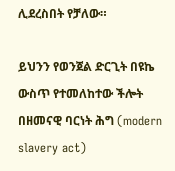ሊደረስበት የቻለው።

ይህንን የወንጀል ድርጊት በዩኬ ውስጥ የተመለከተው ችሎት በዘመናዊ ባርነት ሕግ (modern slavery act)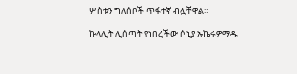ሦስቱን ግለሰቦች ጥፋተኛ ብሏቸዋል።

ኩላሊት ሊሰጣት የነበረችው ሶኒያ ኡኬሩዎማዱ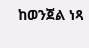ከወንጀል ነጻ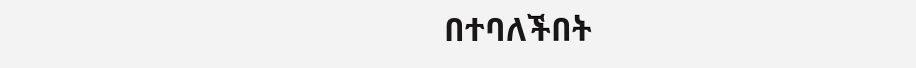በተባለችበት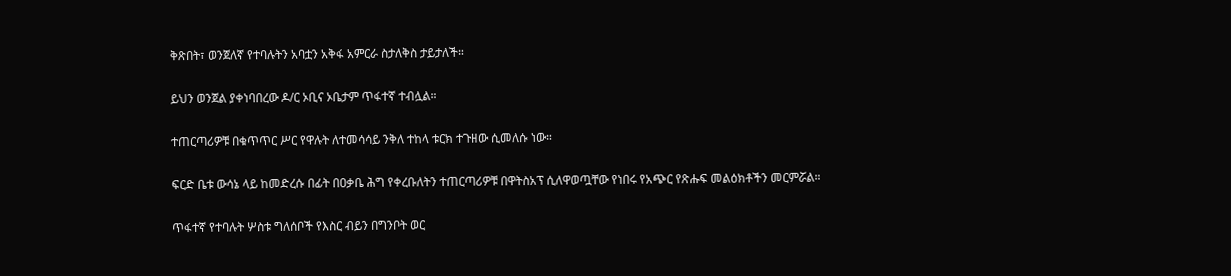ቅጽበት፣ ወንጀለኛ የተባሉትን አባቷን አቅፋ አምርራ ስታለቅስ ታይታለች።

ይህን ወንጀል ያቀነባበረው ዶ/ር ኦቢና ኦቤታም ጥፋተኛ ተብሏል።

ተጠርጣሪዎቹ በቁጥጥር ሥር የዋሉት ለተመሳሳይ ንቅለ ተከላ ቱርክ ተጉዘው ሲመለሱ ነው።

ፍርድ ቤቱ ውሳኔ ላይ ከመድረሱ በፊት በዐቃቤ ሕግ የቀረቡለትን ተጠርጣሪዎቹ በዋትስአፕ ሲለዋወጧቸው የነበሩ የአጭር የጽሑፍ መልዕክቶችን መርምሯል።

ጥፋተኛ የተባሉት ሦስቱ ግለሰቦች የእስር ብይን በግንቦት ወር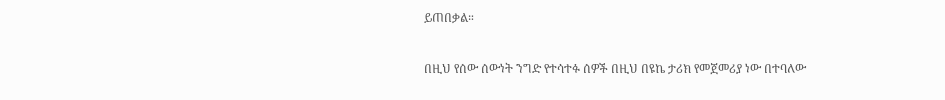ይጠበቃል።

በዚህ የሰው ሰውነት ንግድ የተሳተፉ ሰዎች በዚህ በዩኬ ታሪክ የመጀመሪያ ነው በተባለው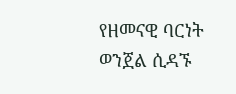የዘመናዊ ባርነት ወንጀል ሲዳኙ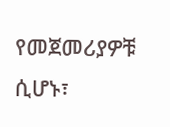የመጀመሪያዎቹ ሲሆኑ፣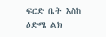ፍርድ ቤት እስከ ዕድሜ ልክ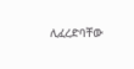ሊፈረድባቸው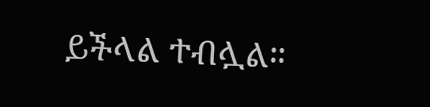ይችላል ተብሏል።